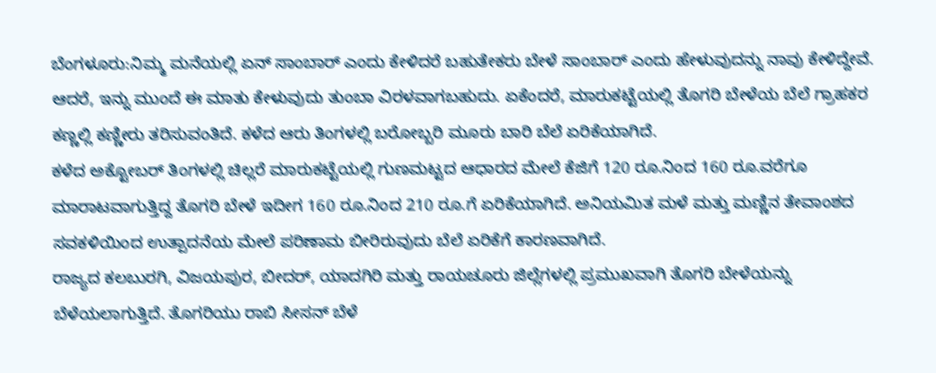ಬೆಂಗಳೂರು:ನಿಮ್ಮ ಮನೆಯಲ್ಲಿ ಏನ್ ಸಾಂಬಾರ್ ಎಂದು ಕೇಳಿದರೆ ಬಹುತೇಕರು ಬೇಳೆ ಸಾಂಬಾರ್ ಎಂದು ಹೇಳುವುದನ್ನು ನಾವು ಕೇಳಿದ್ದೇವೆ. ಆದರೆ, ಇನ್ನು ಮುಂದೆ ಈ ಮಾತು ಕೇಳುವುದು ತುಂಬಾ ವಿರಳವಾಗಬಹುದು. ಏಕೆಂದರೆ, ಮಾರುಕಟ್ಟೆಯಲ್ಲಿ ತೊಗರಿ ಬೇಳೆಯ ಬೆಲೆ ಗ್ರಾಹಕರ ಕಣ್ಣಲ್ಲಿ ಕಣ್ಣೀರು ತರಿಸುವಂತಿದೆ. ಕಳೆದ ಆರು ತಿಂಗಳಲ್ಲಿ ಬರೋಬ್ಬರಿ ಮೂರು ಬಾರಿ ಬೆಲೆ ಏರಿಕೆಯಾಗಿದೆ.
ಕಳೆದ ಅಕ್ಟೋಬರ್ ತಿಂಗಳಲ್ಲಿ ಚಿಲ್ಲರೆ ಮಾರುಕಟ್ಟೆಯಲ್ಲಿ ಗುಣಮಟ್ಟದ ಆಧಾರದ ಮೇಲೆ ಕೆಜಿಗೆ 120 ರೂ.ನಿಂದ 160 ರೂ.ವರೆಗೂ ಮಾರಾಟವಾಗುತ್ತಿದ್ದ ತೊಗರಿ ಬೇಳೆ ಇದೀಗ 160 ರೂ.ನಿಂದ 210 ರೂ.ಗೆ ಏರಿಕೆಯಾಗಿದೆ. ಅನಿಯಮಿತ ಮಳೆ ಮತ್ತು ಮಣ್ಣಿನ ತೇವಾಂಶದ ಸವಕಳಿಯಿಂದ ಉತ್ಪಾದನೆಯ ಮೇಲೆ ಪರಿಣಾಮ ಬೀರಿರುವುದು ಬೆಲೆ ಏರಿಕೆಗೆ ಕಾರಣವಾಗಿದೆ.
ರಾಜ್ಯದ ಕಲಬುರಗಿ, ವಿಜಯಪುರ, ಬೀದರ್, ಯಾದಗಿರಿ ಮತ್ತು ರಾಯಚೂರು ಜಿಲ್ಲೆಗಳಲ್ಲಿ ಪ್ರಮುಖವಾಗಿ ತೊಗರಿ ಬೇಳೆಯನ್ನು ಬೆಳೆಯಲಾಗುತ್ತಿದೆ. ತೊಗರಿಯು ರಾಬಿ ಸೀಸನ್ ಬೆಳೆ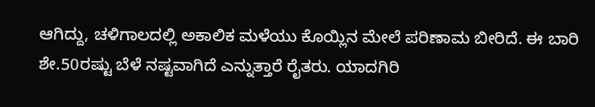ಆಗಿದ್ದು, ಚಳಿಗಾಲದಲ್ಲಿ ಅಕಾಲಿಕ ಮಳೆಯು ಕೊಯ್ಲಿನ ಮೇಲೆ ಪರಿಣಾಮ ಬೀರಿದೆ. ಈ ಬಾರಿ ಶೇ.50ರಷ್ಟು ಬೆಳೆ ನಷ್ಟವಾಗಿದೆ ಎನ್ನುತ್ತಾರೆ ರೈತರು. ಯಾದಗಿರಿ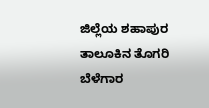ಜಿಲ್ಲೆಯ ಶಹಾಪುರ ತಾಲೂಕಿನ ತೊಗರಿ ಬೆಳೆಗಾರ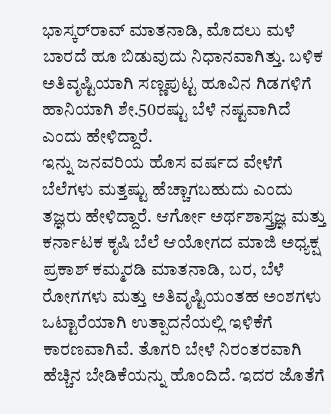ಭಾಸ್ಕರ್‌ರಾವ್‌ ಮಾತನಾಡಿ, ಮೊದಲು ಮಳೆ ಬಾರದೆ ಹೂ ಬಿಡುವುದು ನಿಧಾನವಾಗಿತ್ತು. ಬಳಿಕ ಅತಿವೃಷ್ಟಿಯಾಗಿ ಸಣ್ಣಪುಟ್ಟ ಹೂವಿನ ಗಿಡಗಳಿಗೆ ಹಾನಿಯಾಗಿ ಶೇ.50ರಷ್ಟು ಬೆಳೆ ನಷ್ಟವಾಗಿದೆ ಎಂದು ಹೇಳಿದ್ದಾರೆ.
ಇನ್ನು ಜನವರಿಯ ಹೊಸ ವರ್ಷದ ವೇಳೆಗೆ ಬೆಲೆಗಳು ಮತ್ತಷ್ಟು ಹೆಚ್ಚಾಗಬಹುದು ಎಂದು ತಜ್ಞರು ಹೇಳಿದ್ದಾರೆ. ಆರ್ಗೋ ಅರ್ಥಶಾಸ್ತ್ರಜ್ಞ ಮತ್ತು ಕರ್ನಾಟಕ ಕೃಷಿ ಬೆಲೆ ಆಯೋಗದ ಮಾಜಿ ಅಧ್ಯಕ್ಷ ಪ್ರಕಾಶ್ ಕಮ್ಮರಡಿ ಮಾತನಾಡಿ, ಬರ, ಬೆಳೆ ರೋಗಗಳು ಮತ್ತು ಅತಿವೃಷ್ಟಿಯಂತಹ ಅಂಶಗಳು ಒಟ್ಟಾರೆಯಾಗಿ ಉತ್ಪಾದನೆಯಲ್ಲಿ ಇಳಿಕೆಗೆ ಕಾರಣವಾಗಿವೆ. ತೊಗರಿ ಬೇಳೆ ನಿರಂತರವಾಗಿ ಹೆಚ್ಚಿನ ಬೇಡಿಕೆಯನ್ನು ಹೊಂದಿದೆ. ಇದರ ಜೊತೆಗೆ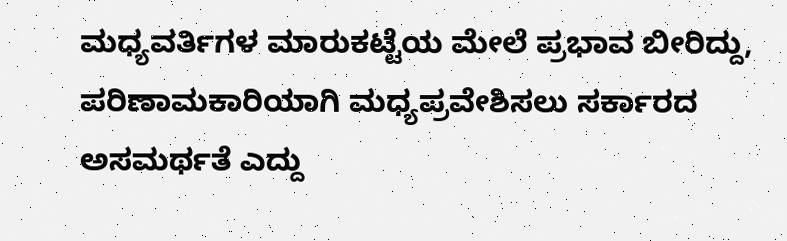ಮಧ್ಯವರ್ತಿಗಳ ಮಾರುಕಟ್ಟೆಯ ಮೇಲೆ ಪ್ರಭಾವ ಬೀರಿದ್ದು, ಪರಿಣಾಮಕಾರಿಯಾಗಿ ಮಧ್ಯಪ್ರವೇಶಿಸಲು ಸರ್ಕಾರದ ಅಸಮರ್ಥತೆ ಎದ್ದು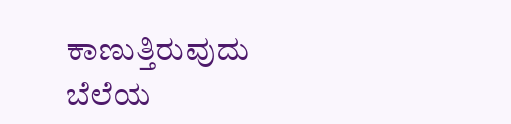ಕಾಣುತ್ತಿರುವುದು ಬೆಲೆಯ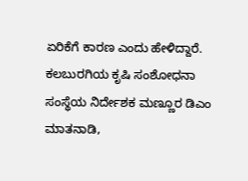ಏರಿಕೆಗೆ ಕಾರಣ ಎಂದು ಹೇಳಿದ್ದಾರೆ.
ಕಲಬುರಗಿಯ ಕೃಷಿ ಸಂಶೋಧನಾ ಸಂಸ್ಥೆಯ ನಿರ್ದೇಶಕ ಮಣ್ಣೂರ ಡಿಎಂ ಮಾತನಾಡಿ,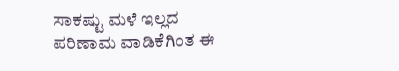ಸಾಕಷ್ಟು ಮಳೆ ಇಲ್ಲದ ಪರಿಣಾಮ ವಾಡಿಕೆಗಿಂತ ಈ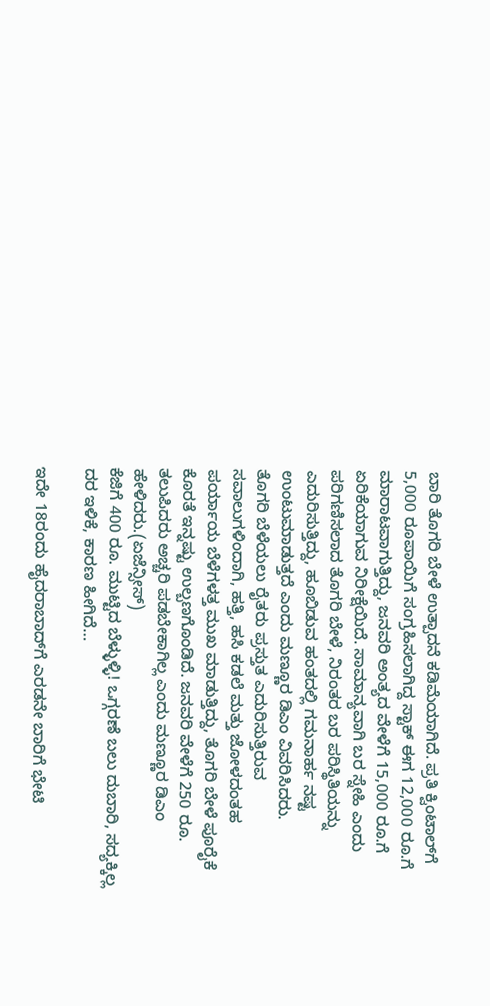ಬಾರಿ ತೊಗರಿ ಬೇಳೆ ಉತ್ಪಾದನೆ ಕಡಿಮೆಯಾಗಿದೆ. ಪ್ರತಿ ಕ್ವಿಂಟಾಲ್‌ಗೆ 5,000 ರೂಪಾಯಿಗೆ ಸಂಗ್ರಹಿಸಲಾಗಿದ್ದ ಸ್ಟಾಕ್ ಈಗ 12,000 ರೂ.ಗೆ ಮಾರಾಟವಾಗುತ್ತಿದ್ದು, ಜನವರಿ ಅಂತ್ಯದ ವೇಳೆಗೆ 15,000 ರೂ.ಗೆ ಏರಿಕೆಯಾಗುವ ನಿರೀಕ್ಷೆಯಿದೆ. ಸಾಮಾನ್ಯವಾಗಿ ಬರ ಸ್ನೇಹಿ ಎಂದು ಪರಿಗಣಿಸಲಾದ ತೊಗರಿ ಬೇಳೆ, ನಿರಂತರ ಬರ ಪರಿಸ್ಥಿತಿಯನ್ನು ಎದುರಿಸುತ್ತಿದ್ದು, ಹೂಬಿಡುವ ಹಂತದಲ್ಲಿ ಗಮನಾರ್ಹ ನಷ್ಟ ಉಂಟುಮಾಡುತ್ತದೆ ಎಂದು ಮಣ್ಣೂರ ಡಿಎಂ ವಿವರಿಸಿದರು.
ತೊಗರಿ ಬೆಳೆಯಲು ರೈತರು ಪ್ರಸ್ತುತ ಎದುರಿಸುತ್ತಿರುವ ಸವಾಲುಗಳಿಂದಾಗಿ, ಹತ್ತಿ, ಹಸಿ ಕಡಲೆ ಮತ್ತು ಜೋಳದಂತಹ ಪರ್ಯಾಯ ಬೆಳೆಗಳತ್ತ ಮುಖ ಮಾಡುತ್ತಿದ್ದು, ತೊಗರಿ ಬೇಳೆ ಪೂರೈಕೆ ಕೊರತೆ ಇನ್ನಷ್ಟು ಉಲ್ಬಣಗೊಂಡಿದೆ. ಜನವರಿ ವೇಳೆಗೆ 250 ರೂ. ತಲುಪಿದರು ಅಚ್ಚರಿ ಪಡಬೇಕಾಗಿಲ್ಲ ಎಂದು ಮಣ್ಣೂರ ಡಿಎಂ ಹೇಳಿದರು.(ಏಜೆನ್ಸೀಸ್)
ಕೆಜಿಗೆ 400 ರೂ. ಮುಟ್ಟಿದ ಬೆಳ್ಳುಳ್ಳಿ! ಒಗ್ಗರಣೆ ಬಲು ದುಬಾರಿ, ಸದ್ಯಕ್ಕಿಲ್ಲ ದರ ಇಳಿಕೆ, ಕಾರಣ ಹೀಗಿದೆ…

ಇದೇ 18ರಂದು ಹೈದರಾಬಾದ್‌ಗೆ ಎರಡನೇ ಬಾರಿಗೆ ಭೇಟಿ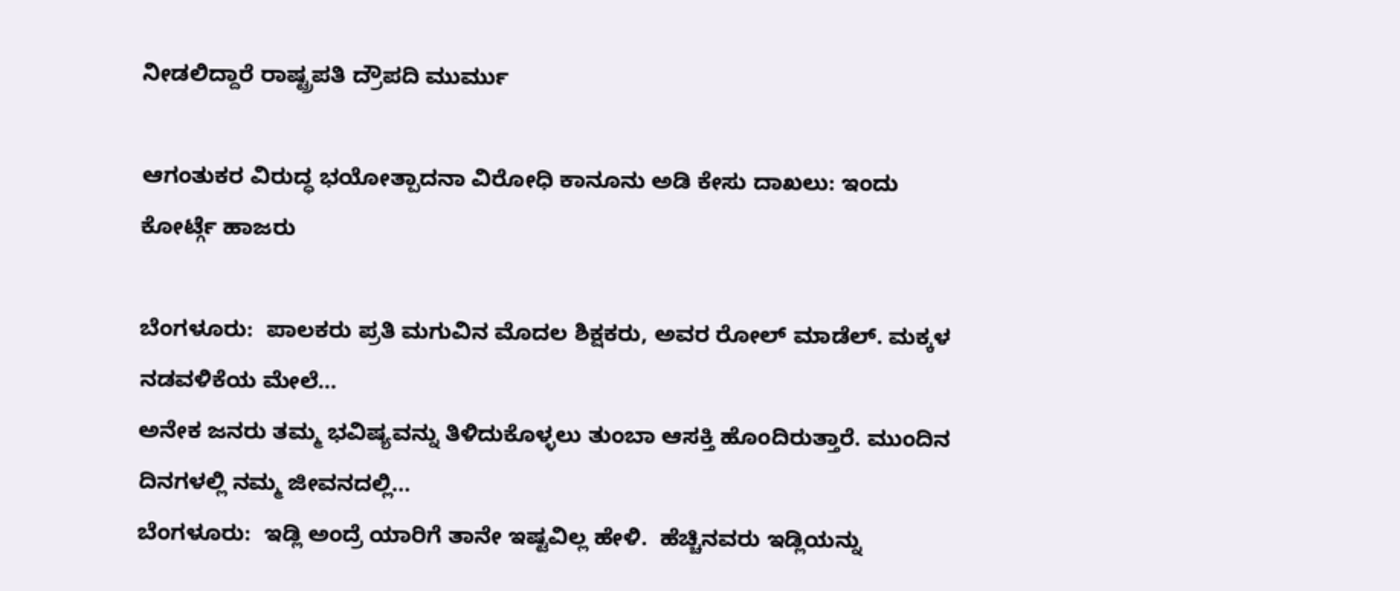ನೀಡಲಿದ್ದಾರೆ ರಾಷ್ಟ್ರಪತಿ ದ್ರೌಪದಿ ಮುರ್ಮು

ಆಗಂತುಕರ ವಿರುದ್ಧ ಭಯೋತ್ಪಾದನಾ ವಿರೋಧಿ ಕಾನೂನು ಅಡಿ ಕೇಸು ದಾಖಲು: ಇಂದು ಕೋರ್ಟ್ಗೆ ಹಾಜರು

ಬೆಂಗಳೂರು:  ಪಾಲಕರು ಪ್ರತಿ ಮಗುವಿನ ಮೊದಲ ಶಿಕ್ಷಕರು, ಅವರ ರೋಲ್ ಮಾಡೆಲ್. ಮಕ್ಕಳ ನಡವಳಿಕೆಯ ಮೇಲೆ…
ಅನೇಕ ಜನರು ತಮ್ಮ ಭವಿಷ್ಯವನ್ನು ತಿಳಿದುಕೊಳ್ಳಲು ತುಂಬಾ ಆಸಕ್ತಿ ಹೊಂದಿರುತ್ತಾರೆ. ಮುಂದಿನ ದಿನಗಳಲ್ಲಿ ನಮ್ಮ ಜೀವನದಲ್ಲಿ…
ಬೆಂಗಳೂರು:  ಇಡ್ಲಿ ಅಂದ್ರೆ ಯಾರಿಗೆ ತಾನೇ ಇಷ್ಟವಿಲ್ಲ ಹೇಳಿ.  ಹೆಚ್ಚಿನವರು ಇಡ್ಲಿಯನ್ನು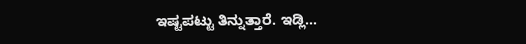ಇಷ್ಟಪಟ್ಟು ತಿನ್ನುತ್ತಾರೆ. ಇಡ್ಲಿ…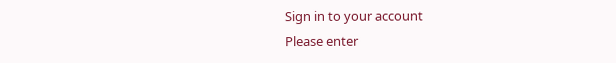Sign in to your account
Please enter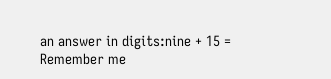an answer in digits:nine + 15 =
Remember me